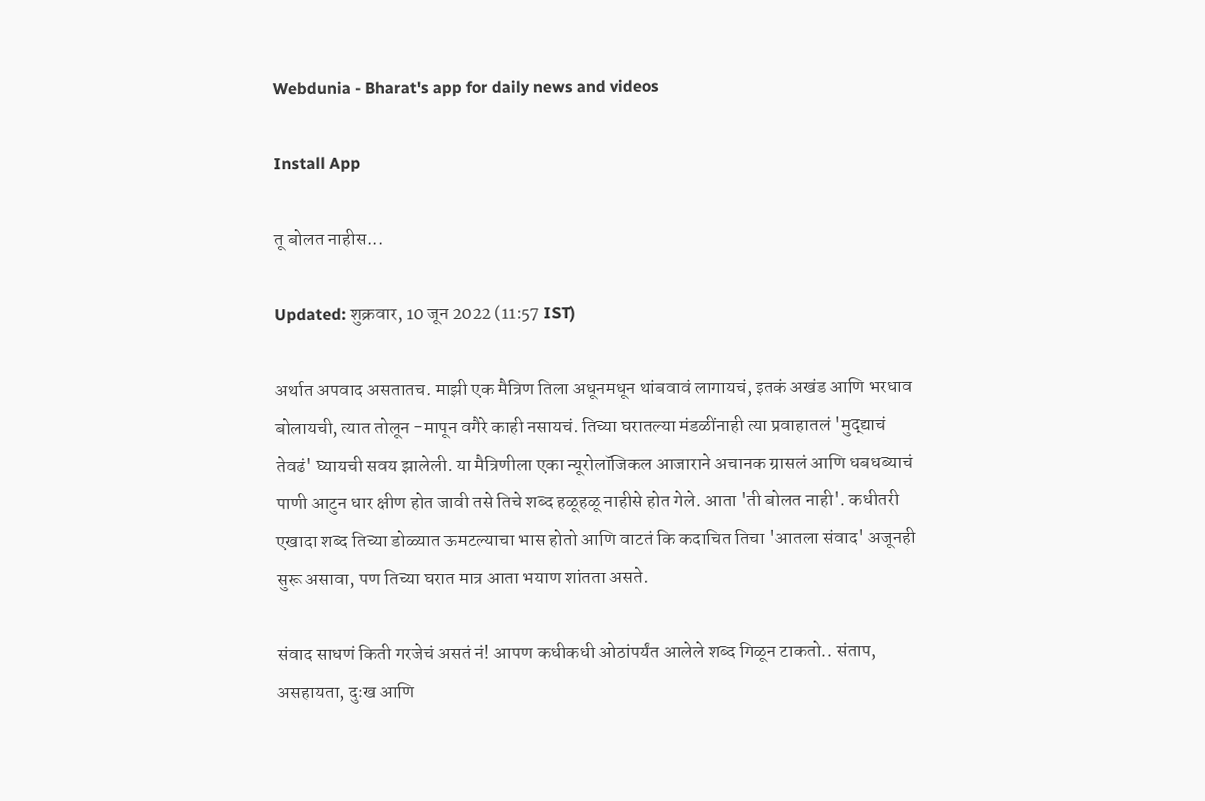Webdunia - Bharat's app for daily news and videos

Install App

तू बोलत नाहीस...

Updated: शुक्रवार, 10 जून 2022 (11:57 IST)

अर्थात अपवाद असतातच. माझी एक मैत्रिण तिला अधूनमधून थांबवावं लागायचं, इतकं अखंड आणि भरधाव बोलायची, त्यात तोलून -मापून वगैरे काही नसायचं. तिच्या घरातल्या मंडळींनाही त्या प्रवाहातलं 'मुद्द्याचं तेवढं' घ्यायची सवय झालेली. या मैत्रिणीला एका न्यूरोलॉजिकल आजाराने अचानक ग्रासलं आणि धबधब्याचं पाणी आटुन धार क्षीण होत जावी तसे तिचे शब्द हळूहळू नाहीसे होत गेले. आता 'ती बोलत नाही'. कधीतरी एखादा शब्द तिच्या डोळ्यात ऊमटल्याचा भास होतो आणि वाटतं कि कदाचित तिचा 'आतला संवाद' अजूनही सुरू असावा, पण तिच्या घरात मात्र आता भयाण शांतता असते.

संवाद साधणं किती गरजेचं असतं नं! आपण कधीकधी ओठांपर्यंत आलेले शब्द गिळून टाकतो.. संताप, असहायता, दुःख आणि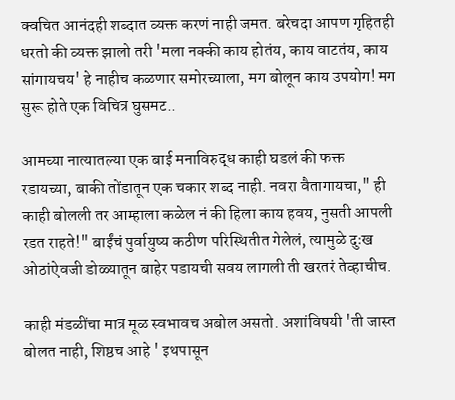क्वचित आनंदही शब्दात व्यक्त करणं नाही जमत. बरेचदा आपण गृहितही धरतो की व्यक्त झालो तरी 'मला नक्की काय होतंय, काय वाटतंय, काय सांगायचय' हे नाहीच कळणार समोरच्याला, मग बोलून काय उपयोग! मग सुरू होते एक विचित्र घुसमट..

आमच्या नात्यातल्या एक बाई मनाविरुद्ध काही घडलं की फक्त रडायच्या, बाकी तोंडातून एक चकार शब्द नाही. नवरा वैतागायचा," ही काही बोलली तर आम्हाला कळेल नं की हिला काय हवय, नुसती आपली रडत राहते!" बाईंचं पुर्वायुष्य कठीण परिस्थितीत गेलेलं, त्यामुळे दुःख ओठांऐवजी डोळ्यातून बाहेर पडायची सवय लागली ती खरतरं तेव्हाचीच.

काही मंडळींचा मात्र मूळ स्वभावच अबोल असतो. अशांविषयी 'ती जास्त बोलत नाही, शिष्ठच आहे ' इथपासून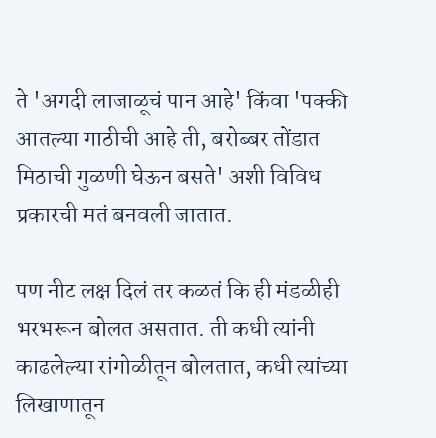ते 'अगदी लाजाळूचं पान आहे' किंवा 'पक्की आतल्या गाठीची आहे ती, बरोब्बर तोंडात मिठाची गुळणी घेऊन बसते' अशी विविध प्रकारची मतं बनवली जातात.

पण नीट लक्ष दिलं तर कळतं कि ही मंडळीही भरभरून बोलत असतात. ती कधी त्यांनी काढलेल्या रांगोळीतून बोलतात, कधी त्यांच्या लिखाणातून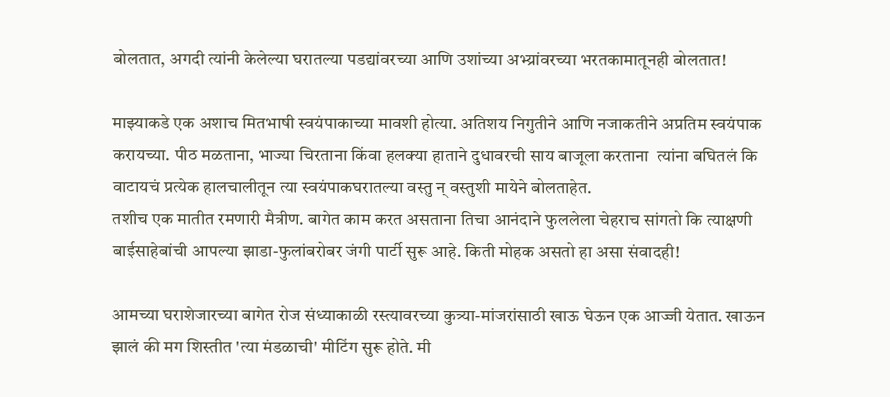बोलतात, अगदी त्यांनी केलेल्या घरातल्या पडद्यांवरच्या आणि उशांच्या अभ्य्रांवरच्या भरतकामातूनही बोलतात!

माझ्याकडे एक अशाच मितभाषी स्वयंपाकाच्या मावशी होत्या. अतिशय निगुतीने आणि नजाकतीने अप्रतिम स्वयंपाक करायच्या. पीठ मळताना, भाज्या चिरताना किंवा हलक्या हाताने दुधावरची साय बाजूला करताना  त्यांना बघितलं कि वाटायचं प्रत्येक हालचालीतून त्या स्वयंपाकघरातल्या वस्तु न् वस्तुशी मायेने बोलताहेत.
तशीच एक मातीत रमणारी मैत्रीण. बागेत काम करत असताना तिचा आनंदाने फुललेला चेहराच सांगतो कि त्याक्षणी बाईसाहेबांची आपल्या झाडा-फुलांबरोबर जंगी पार्टी सुरू आहे. किती मोहक असतो हा असा संवादही!

आमच्या घराशेजारच्या बागेत रोज संध्याकाळी रस्त्यावरच्या कुत्र्या-मांजरांसाठी खाऊ घेऊन एक आज्जी येतात. खाऊन झालं की मग शिस्तीत 'त्या मंडळाची' मीटिंग सुरू होते. मी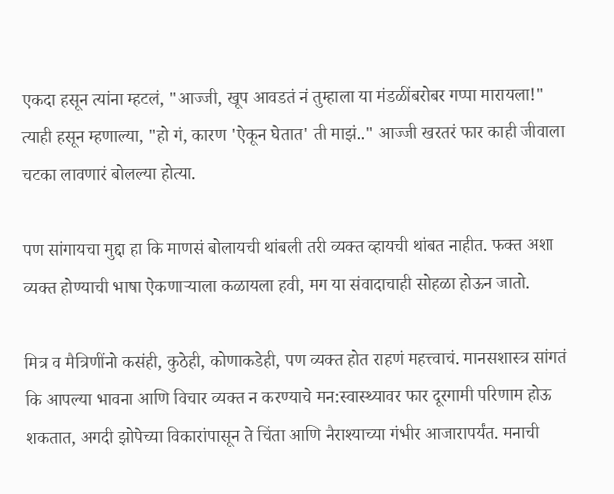एकदा हसून त्यांना म्हटलं, "आज्जी, खूप आवडतं नं तुम्हाला या मंडळींबरोबर गप्पा मारायला!" त्याही हसून म्हणाल्या, "हो गं, कारण 'ऐकून घेतात' ती माझं.." आज्जी खरतरं फार काही जीवाला चटका लावणारं बोलल्या होत्या.

पण सांगायचा मुद्दा हा कि माणसं बोलायची थांबली तरी व्यक्त व्हायची थांबत नाहीत. फक्त अशा व्यक्त होण्याची भाषा ऐकणार्‍याला कळायला हवी, मग या संवादाचाही सोहळा होऊन जातो.

मित्र व मैत्रिणींनो कसंही, कुठेही, कोणाकडेही, पण व्यक्त होत राहणं महत्त्वाचं. मानसशास्त्र सांगतं कि आपल्या भावना आणि विचार व्यक्त न करण्याचे मन:स्वास्थ्यावर फार दूरगामी परिणाम होऊ शकतात, अगदी झोपेच्या विकारांपासून ते चिंता आणि नैराश्याच्या गंभीर आजारापर्यंत. मनाची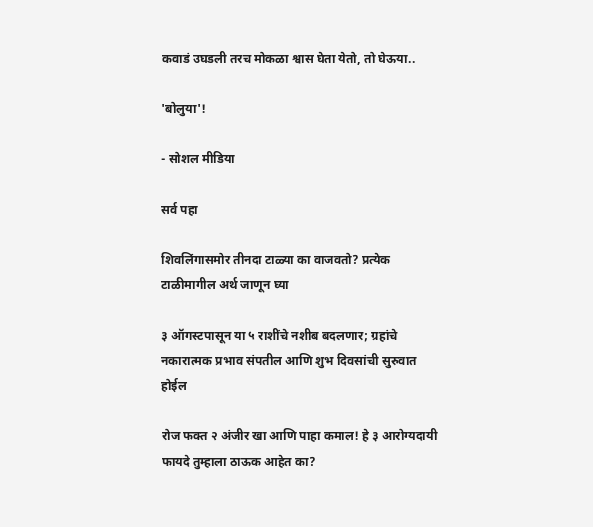कवाडं उघडली तरच मोकळा श्वास घेता येतो, तो घेऊया..

'बोलुया'!

- सोशल मीडिया

सर्व पहा

शिवलिंगासमोर तीनदा टाळ्या का वाजवतो? प्रत्येक टाळीमागील अर्थ जाणून घ्या

३ ऑगस्टपासून या ५ राशींचे नशीब बदलणार; ग्रहांचे नकारात्मक प्रभाव संपतील आणि शुभ दिवसांची सुरुवात होईल

रोज फक्त २ अंजीर खा आणि पाहा कमाल! हे ३ आरोग्यदायी फायदे तुम्हाला ठाऊक आहेत का?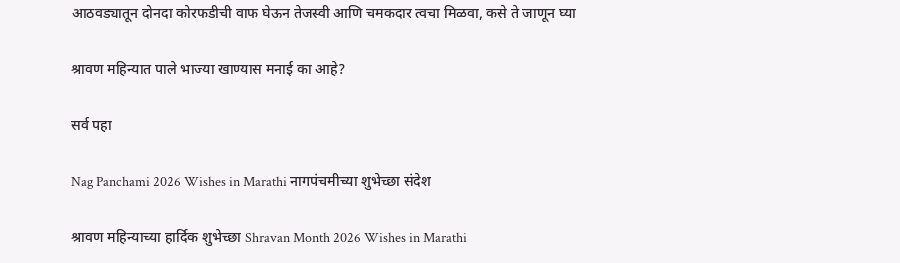आठवड्यातून दोनदा कोरफडीची वाफ घेऊन तेजस्वी आणि चमकदार त्वचा मिळवा, कसे ते जाणून घ्या

श्रावण महिन्यात पाले भाज्या खाण्यास मनाई का आहे?

सर्व पहा

Nag Panchami 2026 Wishes in Marathi नागपंचमीच्या शुभेच्छा संदेश

श्रावण महिन्याच्या हार्दिक शुभेच्छा Shravan Month 2026 Wishes in Marathi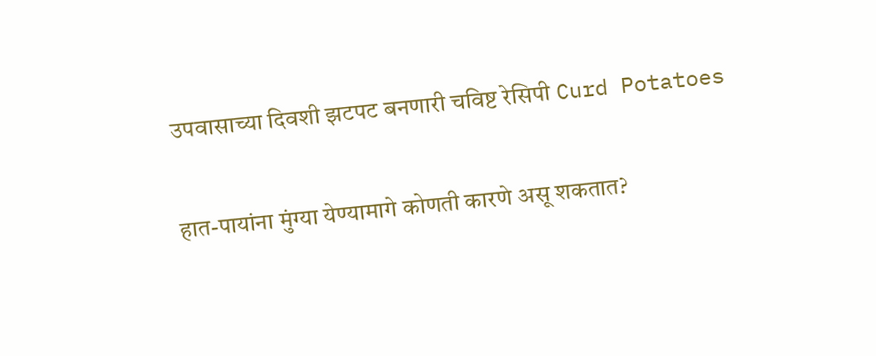उपवासाच्या दिवशी झटपट बनणारी चविष्ट रेसिपी Curd Potatoes

हात-पायांना मुंग्या येण्यामागे कोणती कारणे असू शकतात?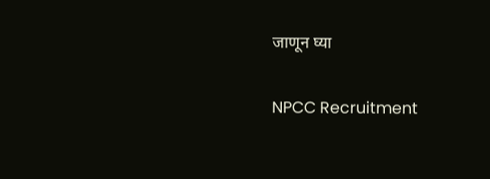जाणून घ्या

NPCC Recruitment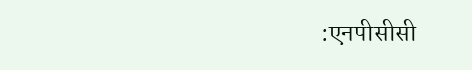:एनपीसीसी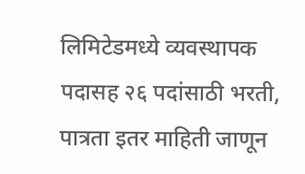लिमिटेडमध्ये व्यवस्थापक पदासह २६ पदांसाठी भरती, पात्रता इतर माहिती जाणून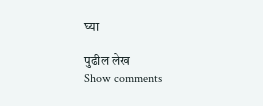घ्या

पुढील लेख
Show comments